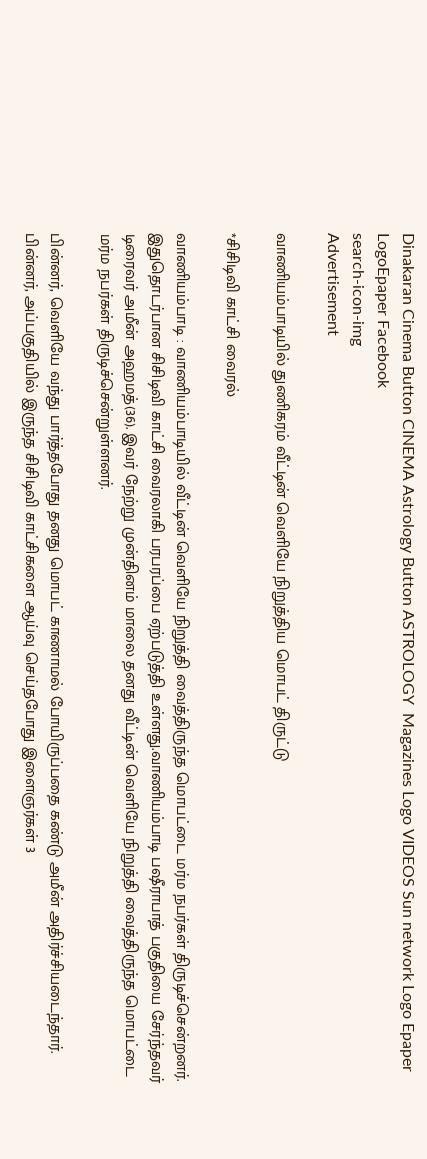Dinakaran Cinema Button CINEMA Astrology Button ASTROLOGY  Magazines Logo VIDEOS Sun network Logo Epaper LogoEpaper Facebook
search-icon-img
Advertisement

வாணியம்பாடியில் துணிகரம் வீட்டின் வெளியே நிறுத்திய மொபட் திருட்டு

*சிசிடிவி காட்சி வைரல்

வாணியம்பாடி : வாணியம்பாடியில் வீட்டின் வெளியே நிறுத்தி வைத்திருந்த மொபட்டை மர்ம நபர்கள் திருடிச்சென்றனர். இதுதொடர்பான சிசிடிவி காட்சி வைரலாகி பரபரப்பை ஏற்படுத்தி உள்ளது.வாணியம்பாடி பஷீராபாத் பகுதியை சேர்ந்தவர் டிரைவர் அமீன் அஹமத்(36). இவர் நேற்று முன்தினம் மாலை தனது வீட்டின் வெளியே நிறுத்தி வைத்திருந்த மொபட்டை மர்ம நபர்கள் திருடிச்சென்றுள்ளனர்.

பின்னர், வெளியே வந்து பார்த்தபோது தனது மொபட் காணாமல் போயிருப்பதை கண்டு அமீன் அதிர்ச்சியடைந்தார். பின்னர், அப்பகுதியில் இருந்த சிசிடிவி காட்சிகளை ஆய்வு செய்தபோது இளைஞர்கள் 3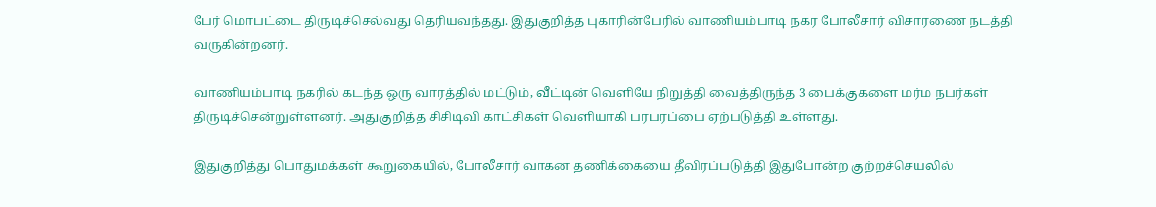பேர் மொபட்டை திருடிச்செல்வது தெரியவந்தது. இதுகுறித்த புகாரின்பேரில் வாணியம்பாடி நகர போலீசார் விசாரணை நடத்தி வருகின்றனர்.

வாணியம்பாடி நகரில் கடந்த ஒரு வாரத்தில் மட்டும், வீட்டின் வெளியே நிறுத்தி வைத்திருந்த 3 பைக்குகளை மர்ம நபர்கள் திருடிச்சென்றுள்ளனர். அதுகுறித்த சிசிடிவி காட்சிகள் வெளியாகி பரபரப்பை ஏற்படுத்தி உள்ளது.

இதுகுறித்து பொதுமக்கள் கூறுகையில், போலீசார் வாகன தணிக்கையை தீவிரப்படுத்தி இதுபோன்ற குற்றச்செயலில்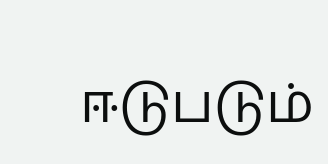ஈடுபடும்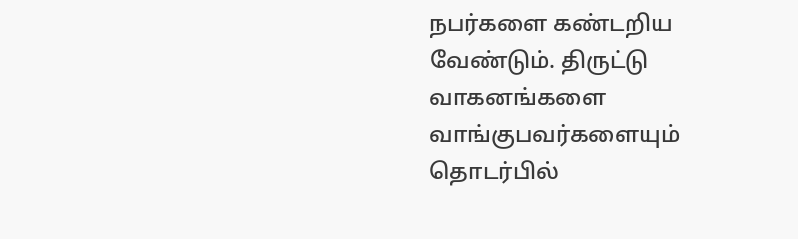நபர்களை கண்டறிய வேண்டும். திருட்டு வாகனங்களை வாங்குபவர்களையும் தொடர்பில்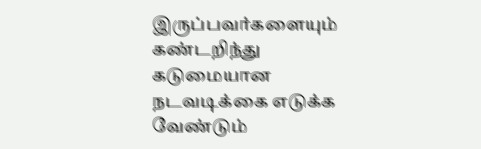இருப்பவர்களையும் கண்டறிந்து கடுமையான நடவடிக்கை எடுக்க வேண்டும்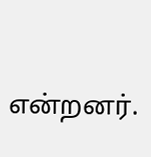என்றனர்.